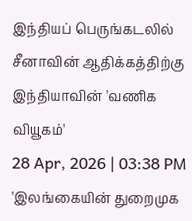இந்தியப் பெருங்கடலில் சீனாவின் ஆதிக்கத்திற்கு இந்தியாவின் 'வணிக வியூகம்'
28 Apr, 2026 | 03:38 PM
'இலங்கையின் துறைமுக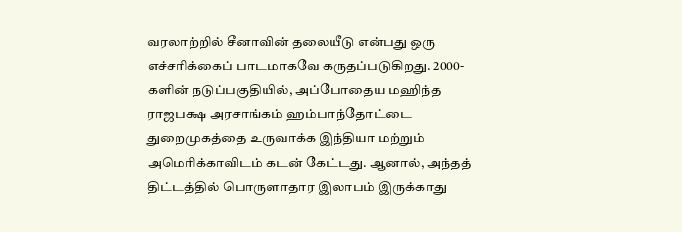வரலாற்றில் சீனாவின் தலையீடு என்பது ஒரு எச்சரிக்கைப் பாடமாகவே கருதப்படுகிறது. 2000-களின் நடுப்பகுதியில், அப்போதைய மஹிந்த ராஜபக்ஷ அரசாங்கம் ஹம்பாந்தோட்டை துறைமுகத்தை உருவாக்க இந்தியா மற்றும் அமெரிக்காவிடம் கடன் கேட்டது. ஆனால், அந்தத் திட்டத்தில் பொருளாதார இலாபம் இருக்காது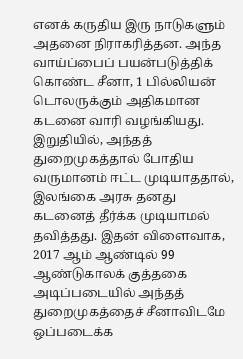எனக் கருதிய இரு நாடுகளும் அதனை நிராகரித்தன. அந்த வாய்ப்பைப் பயன்படுத்திக் கொண்ட சீனா, 1 பில்லியன் டொலருக்கும் அதிகமான கடனை வாரி வழங்கியது. இறுதியில், அந்தத் துறைமுகத்தால் போதிய வருமானம் ஈட்ட முடியாததால், இலங்கை அரசு தனது கடனைத் தீர்க்க முடியாமல் தவித்தது. இதன் விளைவாக, 2017 ஆம் ஆண்டில் 99 ஆண்டுகாலக் குத்தகை அடிப்படையில் அந்தத் துறைமுகத்தைச் சீனாவிடமே ஒப்படைக்க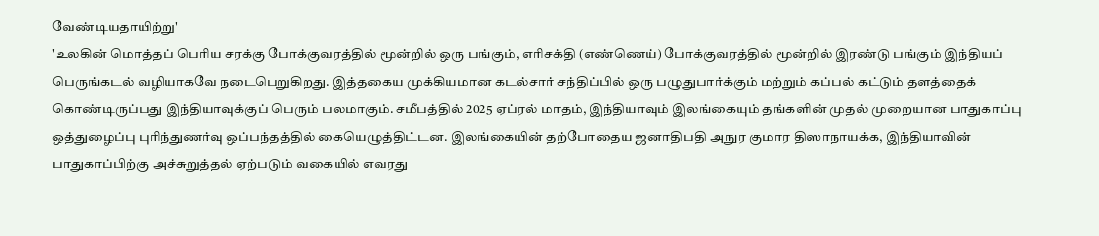வேண்டியதாயிற்று'
'உலகின் மொத்தப் பெரிய சரக்கு போக்குவரத்தில் மூன்றில் ஒரு பங்கும், எரிசக்தி (எண்ணெய்) போக்குவரத்தில் மூன்றில் இரண்டு பங்கும் இந்தியப் பெருங்கடல் வழியாகவே நடைபெறுகிறது. இத்தகைய முக்கியமான கடல்சார் சந்திப்பில் ஒரு பழுதுபார்க்கும் மற்றும் கப்பல் கட்டும் தளத்தைக் கொண்டிருப்பது இந்தியாவுக்குப் பெரும் பலமாகும். சமீபத்தில் 2025 ஏப்ரல் மாதம், இந்தியாவும் இலங்கையும் தங்களின் முதல் முறையான பாதுகாப்பு ஒத்துழைப்பு புரிந்துணர்வு ஒப்பந்தத்தில் கையெழுத்திட்டன. இலங்கையின் தற்போதைய ஜனாதிபதி அநுர குமார திஸாநாயக்க, இந்தியாவின் பாதுகாப்பிற்கு அச்சுறுத்தல் ஏற்படும் வகையில் எவரது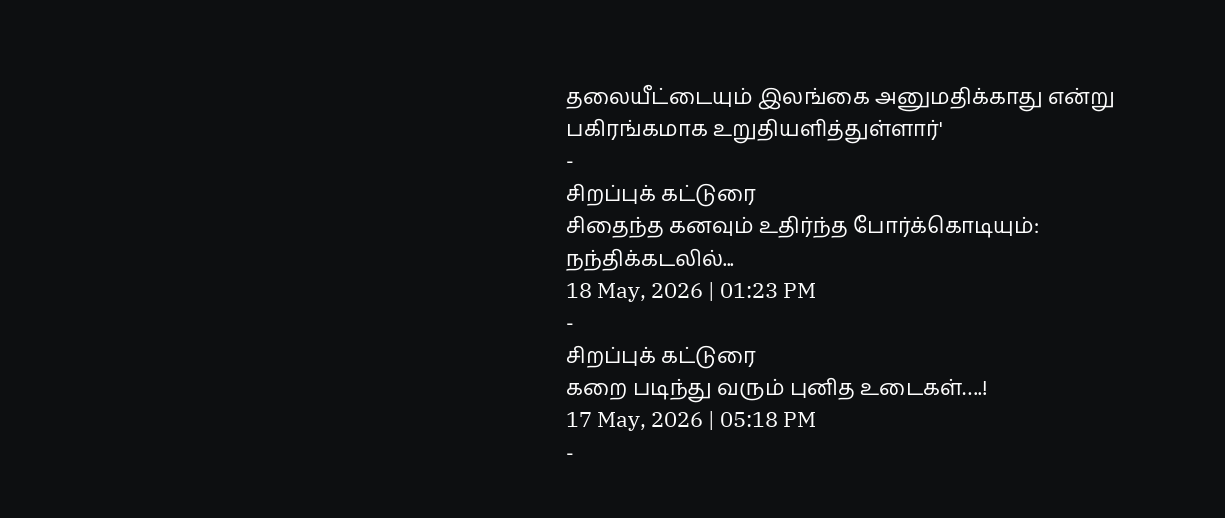தலையீட்டையும் இலங்கை அனுமதிக்காது என்று பகிரங்கமாக உறுதியளித்துள்ளார்'
-
சிறப்புக் கட்டுரை
சிதைந்த கனவும் உதிர்ந்த போர்க்கொடியும்: நந்திக்கடலில்...
18 May, 2026 | 01:23 PM
-
சிறப்புக் கட்டுரை
கறை படிந்து வரும் புனித உடைகள்….!
17 May, 2026 | 05:18 PM
-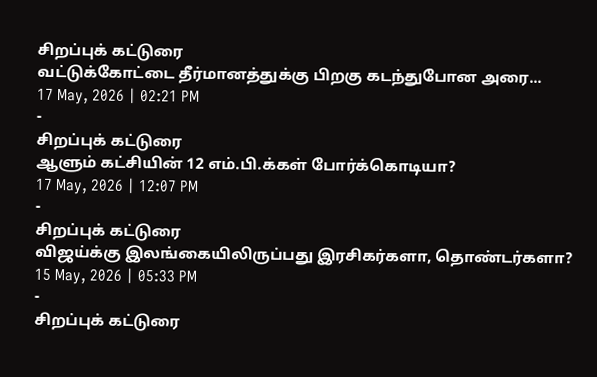சிறப்புக் கட்டுரை
வட்டுக்கோட்டை தீர்மானத்துக்கு பிறகு கடந்துபோன அரை...
17 May, 2026 | 02:21 PM
-
சிறப்புக் கட்டுரை
ஆளும் கட்சியின் 12 எம்.பி.க்கள் போர்க்கொடியா?
17 May, 2026 | 12:07 PM
-
சிறப்புக் கட்டுரை
விஜய்க்கு இலங்கையிலிருப்பது இரசிகர்களா, தொண்டர்களா?
15 May, 2026 | 05:33 PM
-
சிறப்புக் கட்டுரை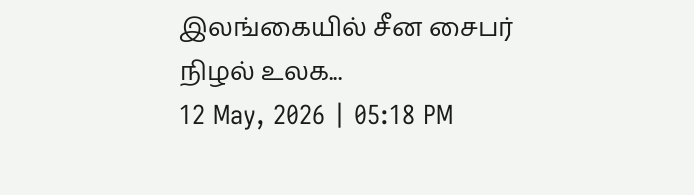இலங்கையில் சீன சைபர் நிழல் உலக...
12 May, 2026 | 05:18 PM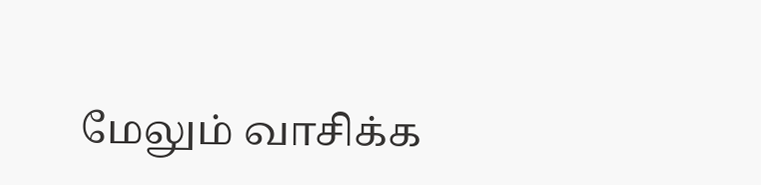மேலும் வாசிக்க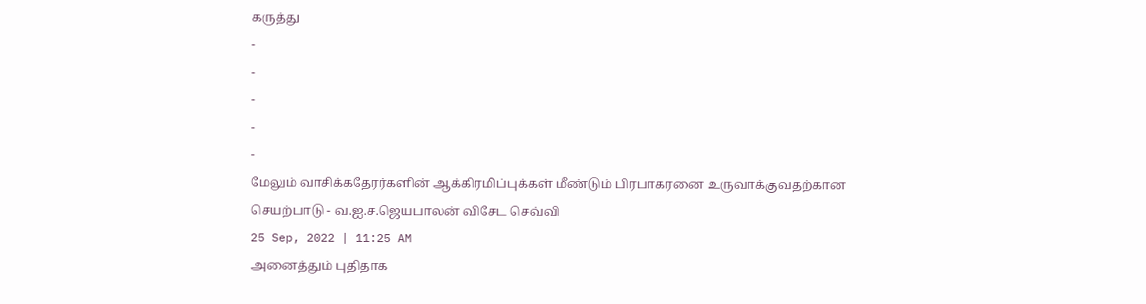கருத்து
-
-
-
-
-
மேலும் வாசிக்கதேரர்களின் ஆக்கிரமிப்புக்கள் மீண்டும் பிரபாகரனை உருவாக்குவதற்கான செயற்பாடு - வ.ஐ.ச.ஜெயபாலன் விசேட செவ்வி
25 Sep, 2022 | 11:25 AM
அனைத்தும் புதிதாக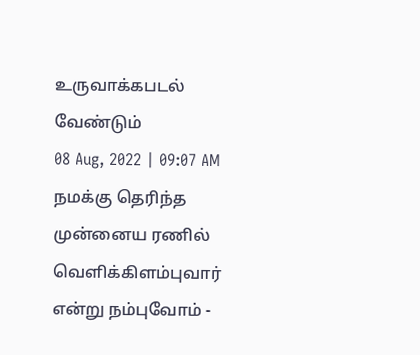உருவாக்கபடல் வேண்டும்
08 Aug, 2022 | 09:07 AM
நமக்கு தெரிந்த முன்னைய ரணில் வெளிக்கிளம்புவார் என்று நம்புவோம் -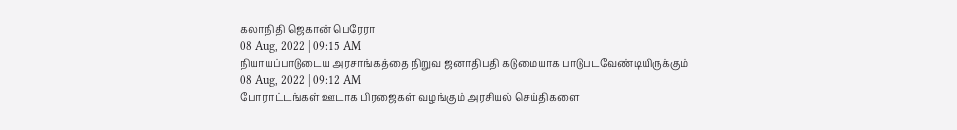கலாநிதி ஜெகான் பெரேரா
08 Aug, 2022 | 09:15 AM
நியாயப்பாடுடைய அரசாங்கத்தை நிறுவ ஜனாதிபதி கடுமையாக பாடுபடவேண்டியிருக்கும்
08 Aug, 2022 | 09:12 AM
போராட்டங்கள் ஊடாக பிரஜைகள் வழங்கும் அரசியல் செய்திகளை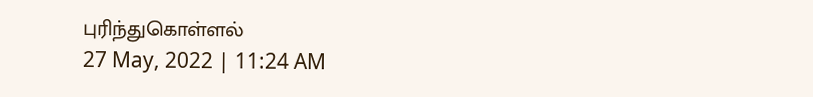புரிந்துகொள்ளல்
27 May, 2022 | 11:24 AM